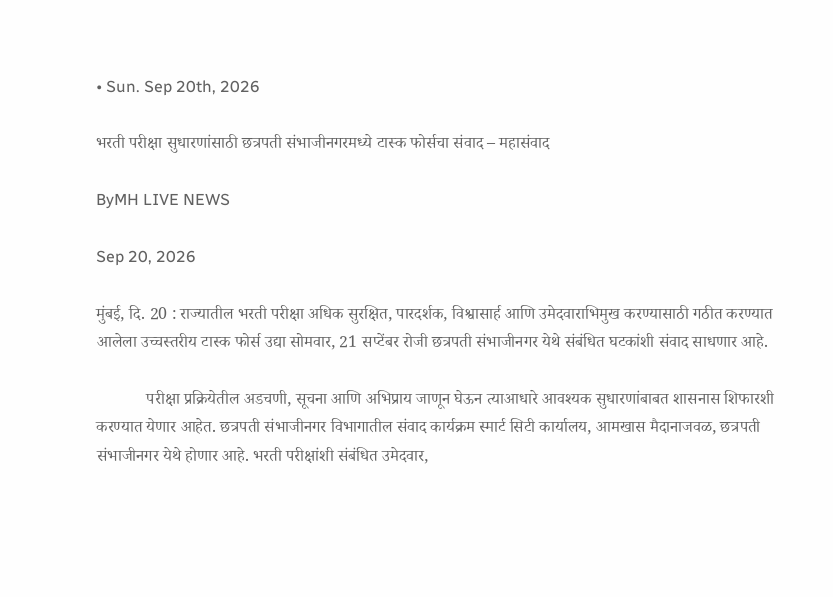• Sun. Sep 20th, 2026

भरती परीक्षा सुधारणांसाठी छत्रपती संभाजीनगरमध्ये टास्क फोर्सचा संवाद – महासंवाद

ByMH LIVE NEWS

Sep 20, 2026

मुंबई, दि. 20 : राज्यातील भरती परीक्षा अधिक सुरक्षित, पारदर्शक, विश्वासार्ह आणि उमेदवाराभिमुख करण्यासाठी गठीत करण्यात आलेला उच्चस्तरीय टास्क फोर्स उद्या सोमवार, 21 सप्टेंबर रोजी छत्रपती संभाजीनगर येथे संबंधित घटकांशी संवाद साधणार आहे.

            परीक्षा प्रक्रियेतील अडचणी, सूचना आणि अभिप्राय जाणून घेऊन त्याआधारे आवश्यक सुधारणांबाबत शासनास शिफारशी करण्यात येणार आहेत. छत्रपती संभाजीनगर विभागातील संवाद कार्यक्रम स्मार्ट सिटी कार्यालय, आमखास मैदानाजवळ, छत्रपती संभाजीनगर येथे होणार आहे. भरती परीक्षांशी संबंधित उमेदवार,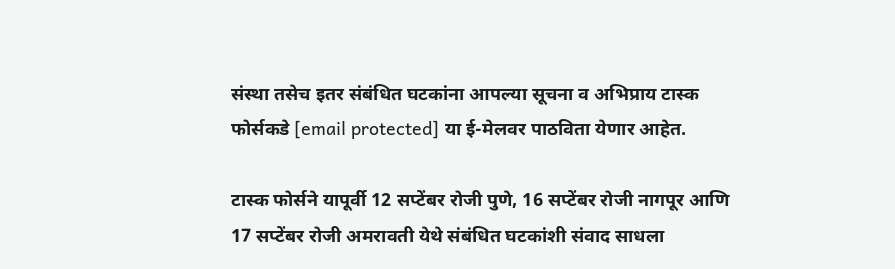संस्था तसेच इतर संबंधित घटकांना आपल्या सूचना व अभिप्राय टास्क फोर्सकडे [email protected] या ई-मेलवर पाठविता येणार आहेत.

टास्क फोर्सने यापूर्वी 12 सप्टेंबर रोजी पुणे, 16 सप्टेंबर रोजी नागपूर आणि 17 सप्टेंबर रोजी अमरावती येथे संबंधित घटकांशी संवाद साधला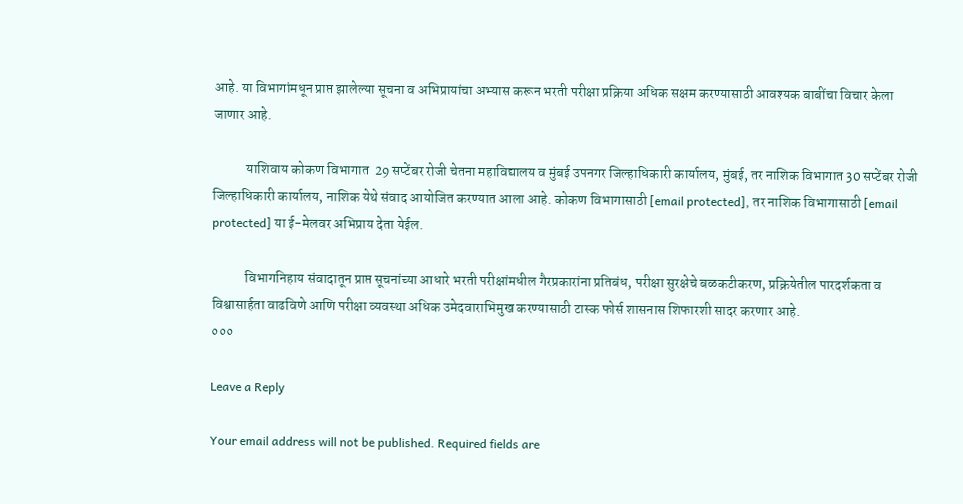आहे. या विभागांमधून प्राप्त झालेल्या सूचना व अभिप्रायांचा अभ्यास करून भरती परीक्षा प्रक्रिया अधिक सक्षम करण्यासाठी आवश्यक बाबींचा विचार केला जाणार आहे.

            याशिवाय कोकण विभागात  29 सप्टेंबर रोजी चेतना महाविद्यालय व मुंबई उपनगर जिल्हाधिकारी कार्यालय, मुंबई, तर नाशिक विभागात 30 सप्टेंबर रोजी जिल्हाधिकारी कार्यालय, नाशिक येथे संवाद आयोजित करण्यात आला आहे. कोकण विभागासाठी [email protected], तर नाशिक विभागासाठी [email protected] या ई-मेलवर अभिप्राय देता येईल.

            विभागनिहाय संवादातून प्राप्त सूचनांच्या आधारे भरती परीक्षांमधील गैरप्रकारांना प्रतिबंध, परीक्षा सुरक्षेचे बळकटीकरण, प्रक्रियेतील पारदर्शकता व विश्वासार्हता वाढविणे आणि परीक्षा व्यवस्था अधिक उमेदवाराभिमुख करण्यासाठी टास्क फोर्स शासनास शिफारशी सादर करणार आहे.
०००

Leave a Reply

Your email address will not be published. Required fields are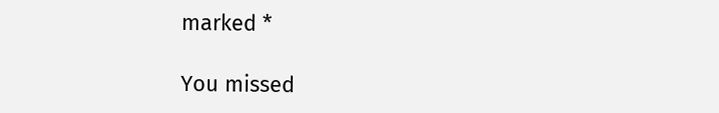marked *

You missed